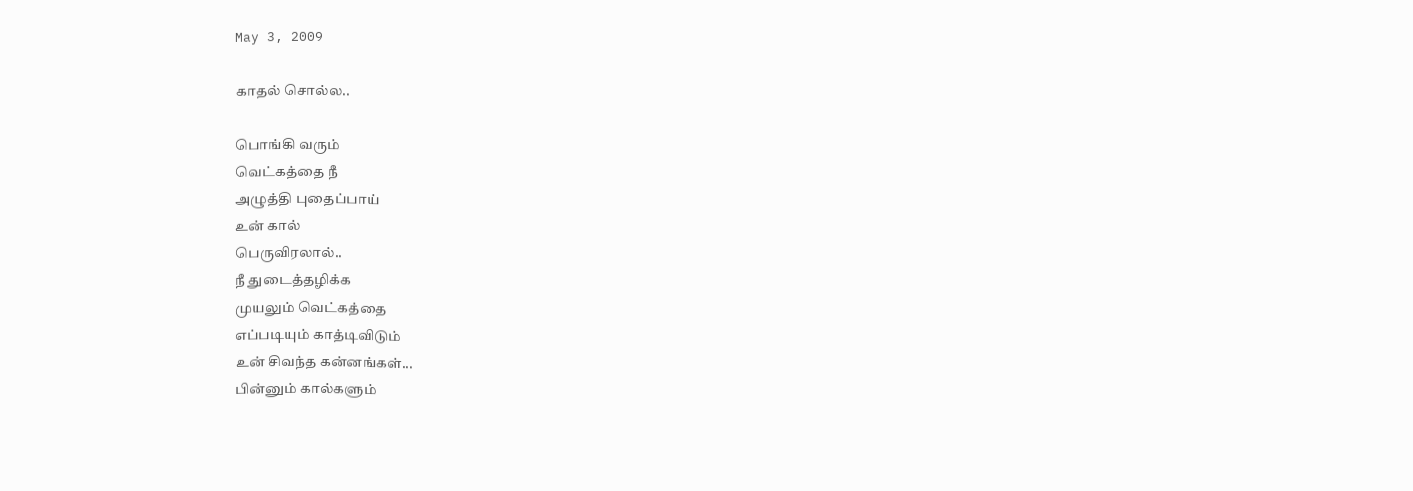May 3, 2009

காதல் சொல்ல..

பொங்கி வரும்
வெட்கத்தை நீ
அழுத்தி புதைப்பாய்
உன் கால்
பெருவிரலால்..
நீ துடைத்தழிக்க
முயலும் வெட்கத்தை
எப்படியும் காத்டிவிடும்
உன் சிவந்த கன்னங்கள்...
பின்னும் கால்களும்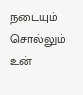நடையும் சொல்லும்
உன்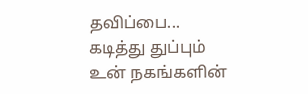தவிப்பை...
கடித்து துப்பும்
உன் நகங்களின்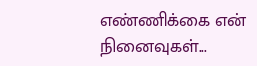எண்ணிக்கை என்
நினைவுகள்...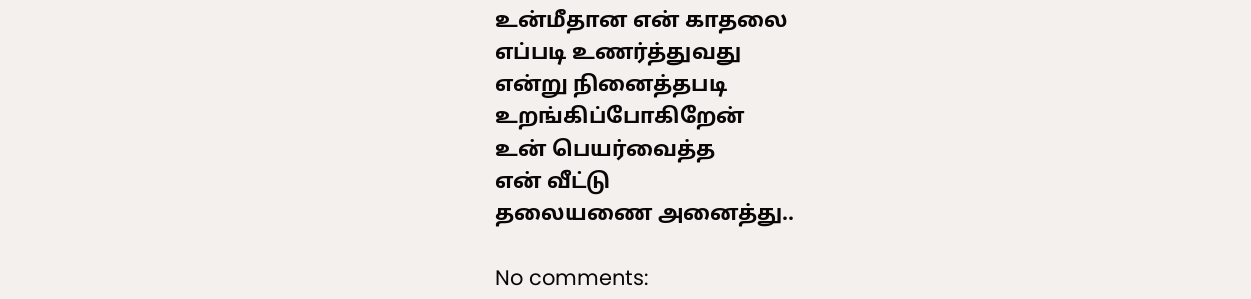உன்மீதான என் காதலை
எப்படி உணர்த்துவது
என்று நினைத்தபடி
உறங்கிப்போகிறேன்
உன் பெயர்வைத்த
என் வீட்டு
தலையணை அனைத்து..

No comments: